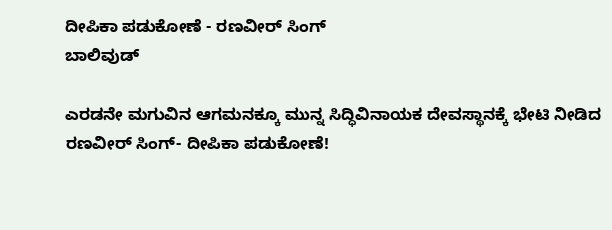ದೀಪಿಕಾ ಪಡುಕೋಣೆ - ರಣವೀರ್ ಸಿಂಗ್
ಬಾಲಿವುಡ್

ಎರಡನೇ ಮಗುವಿನ ಆಗಮನಕ್ಕೂ ಮುನ್ನ ಸಿದ್ಧಿವಿನಾಯಕ ದೇವಸ್ಥಾನಕ್ಕೆ ಭೇಟಿ ನೀಡಿದ ರಣವೀರ್ ಸಿಂಗ್- ದೀಪಿಕಾ ಪಡುಕೋಣೆ!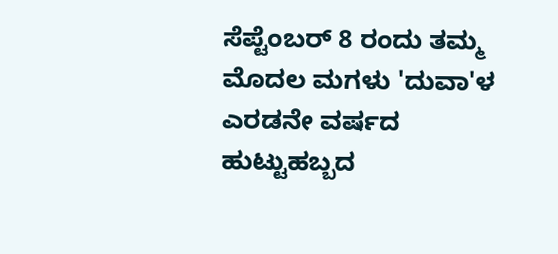ಸೆಪ್ಟೆಂಬರ್ 8 ರಂದು ತಮ್ಮ ಮೊದಲ ಮಗಳು 'ದುವಾ'ಳ ಎರಡನೇ ವರ್ಷದ ಹುಟ್ಟುಹಬ್ಬದ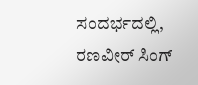ಸಂದರ್ಭದಲ್ಲಿ, ರಣವೀರ್ ಸಿಂಗ್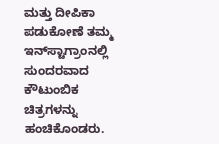ಮತ್ತು ದೀಪಿಕಾ ಪಡುಕೋಣೆ ತಮ್ಮ ಇನ್‌ಸ್ಟಾಗ್ರಾಂನಲ್ಲಿ ಸುಂದರವಾದ ಕೌಟುಂಬಿಕ ಚಿತ್ರಗಳನ್ನು ಹಂಚಿಕೊಂಡರು.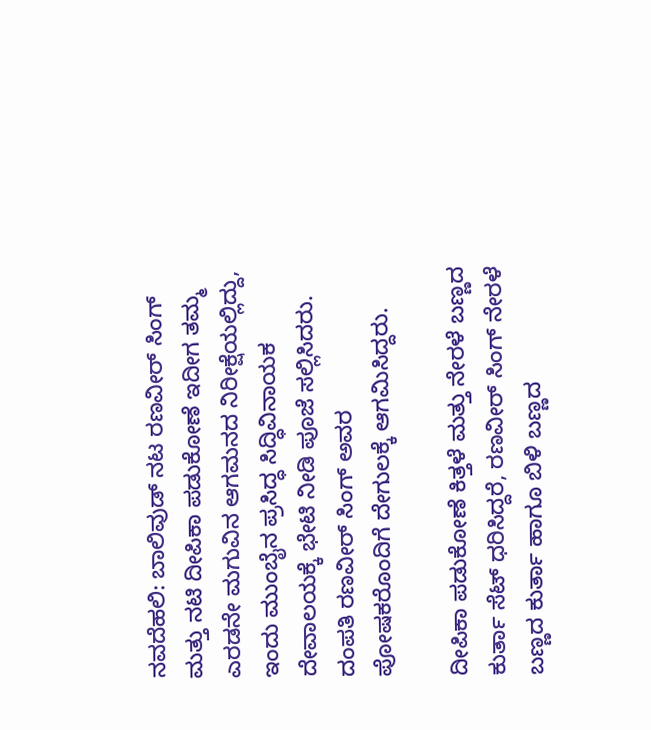ನವದೆಹಲಿ: ಬಾಲಿವುಡ್ ನಟ ರಣವೀರ್ ಸಿಂಗ್ ಮತ್ತು ನಟಿ ದೀಪಿಕಾ ಪಡುಕೋಣೆ ಇದೀಗ ತಮ್ಮ ಎರಡನೇ ಮಗುವಿನ ಆಗಮನದ ನಿರೀಕ್ಷೆಯಲ್ಲಿದ್ದು, ಇಂದು ಮುಂಬೈನ ಪ್ರಸಿದ್ಧ ಸಿದ್ಧಿವಿನಾಯಕ ದೇವಾಲಯಕ್ಕೆ ಭೇಟಿ ನೀಡಿ ಪೂಜೆ ಸಲ್ಲಿಸಿದರು. ದಂಪತಿ ರಣವೀರ್ ಸಿಂಗ್ ಅವರ ಪೋಷಕರೊಂದಿಗೆ ದೇಗುಲಕ್ಕೆ ಆಗಮಿಸಿದ್ದರು.

ದೀಪಿಕಾ ಪಡುಕೋಣೆ ಕಿತ್ತಳೆ ಮತ್ತು ನೇರಳೆ ಬಣ್ಣದ ಕುರ್ತಾ ಸೆಟ್ ಧರಿಸಿದ್ದರೆ, ರಣವೀರ್ ಸಿಂಗ್ ನೇರಳೆ ಬಣ್ಣದ ಕುರ್ತಾ ಹಾಗೂ ಬಿಳಿ ಬಣ್ಣದ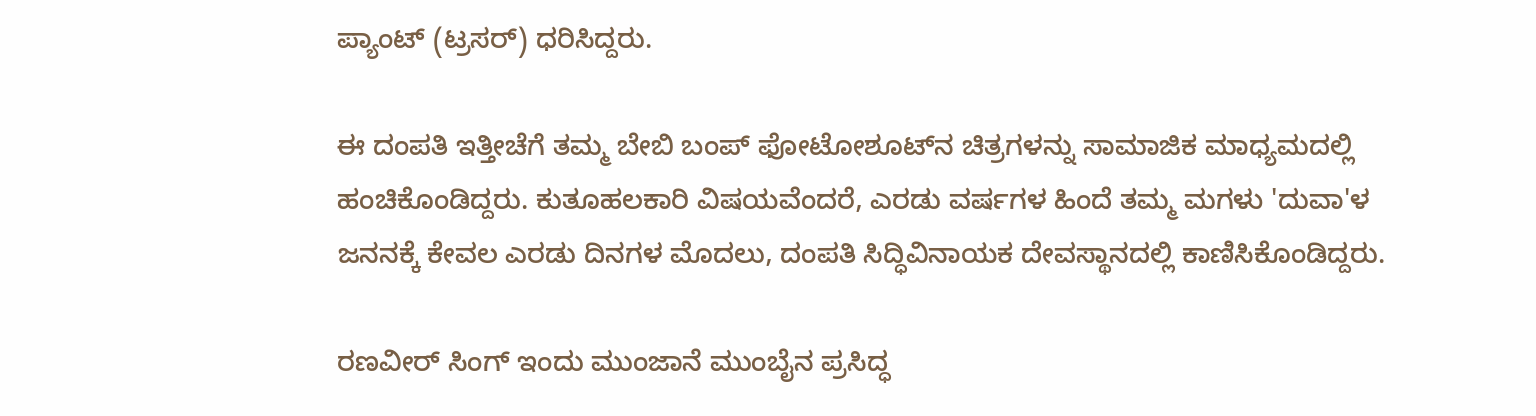ಪ್ಯಾಂಟ್ (ಟ್ರಸರ್) ಧರಿಸಿದ್ದರು.

ಈ ದಂಪತಿ ಇತ್ತೀಚೆಗೆ ತಮ್ಮ ಬೇಬಿ ಬಂಪ್ ಫೋಟೋಶೂಟ್‌ನ ಚಿತ್ರಗಳನ್ನು ಸಾಮಾಜಿಕ ಮಾಧ್ಯಮದಲ್ಲಿ ಹಂಚಿಕೊಂಡಿದ್ದರು. ಕುತೂಹಲಕಾರಿ ವಿಷಯವೆಂದರೆ, ಎರಡು ವರ್ಷಗಳ ಹಿಂದೆ ತಮ್ಮ ಮಗಳು 'ದುವಾ'ಳ ಜನನಕ್ಕೆ ಕೇವಲ ಎರಡು ದಿನಗಳ ಮೊದಲು, ದಂಪತಿ ಸಿದ್ಧಿವಿನಾಯಕ ದೇವಸ್ಥಾನದಲ್ಲಿ ಕಾಣಿಸಿಕೊಂಡಿದ್ದರು.

ರಣವೀರ್ ಸಿಂಗ್ ಇಂದು ಮುಂಜಾನೆ ಮುಂಬೈನ ಪ್ರಸಿದ್ಧ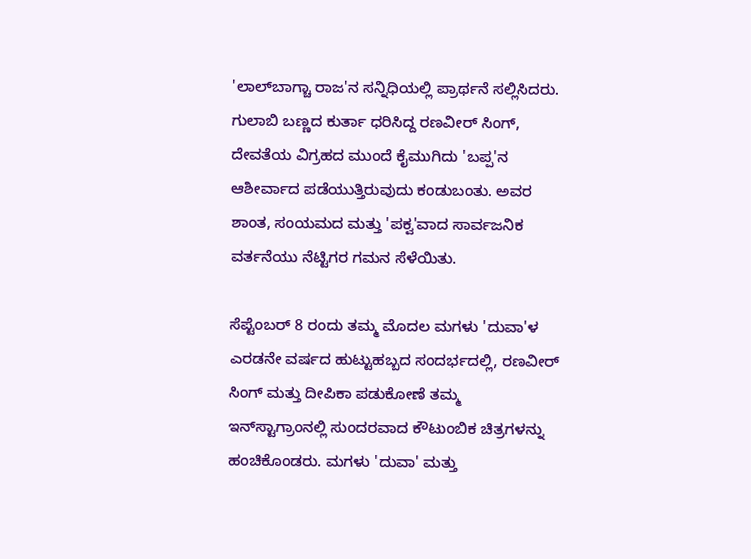'ಲಾಲ್‌ಬಾಗ್ಚಾ ರಾಜ'ನ ಸನ್ನಿಧಿಯಲ್ಲಿ ಪ್ರಾರ್ಥನೆ ಸಲ್ಲಿಸಿದರು. ಗುಲಾಬಿ ಬಣ್ಣದ ಕುರ್ತಾ ಧರಿಸಿದ್ದ ರಣವೀರ್ ಸಿಂಗ್, ದೇವತೆಯ ವಿಗ್ರಹದ ಮುಂದೆ ಕೈಮುಗಿದು 'ಬಪ್ಪ'ನ ಆಶೀರ್ವಾದ ಪಡೆಯುತ್ತಿರುವುದು ಕಂಡುಬಂತು. ಅವರ ಶಾಂತ, ಸಂಯಮದ ಮತ್ತು 'ಪಕ್ವ'ವಾದ ಸಾರ್ವಜನಿಕ ವರ್ತನೆಯು ನೆಟ್ಟಿಗರ ಗಮನ ಸೆಳೆಯಿತು.

ಸೆಪ್ಟೆಂಬರ್ 8 ರಂದು ತಮ್ಮ ಮೊದಲ ಮಗಳು 'ದುವಾ'ಳ ಎರಡನೇ ವರ್ಷದ ಹುಟ್ಟುಹಬ್ಬದ ಸಂದರ್ಭದಲ್ಲಿ, ರಣವೀರ್ ಸಿಂಗ್ ಮತ್ತು ದೀಪಿಕಾ ಪಡುಕೋಣೆ ತಮ್ಮ ಇನ್‌ಸ್ಟಾಗ್ರಾಂನಲ್ಲಿ ಸುಂದರವಾದ ಕೌಟುಂಬಿಕ ಚಿತ್ರಗಳನ್ನು ಹಂಚಿಕೊಂಡರು. ಮಗಳು 'ದುವಾ' ಮತ್ತು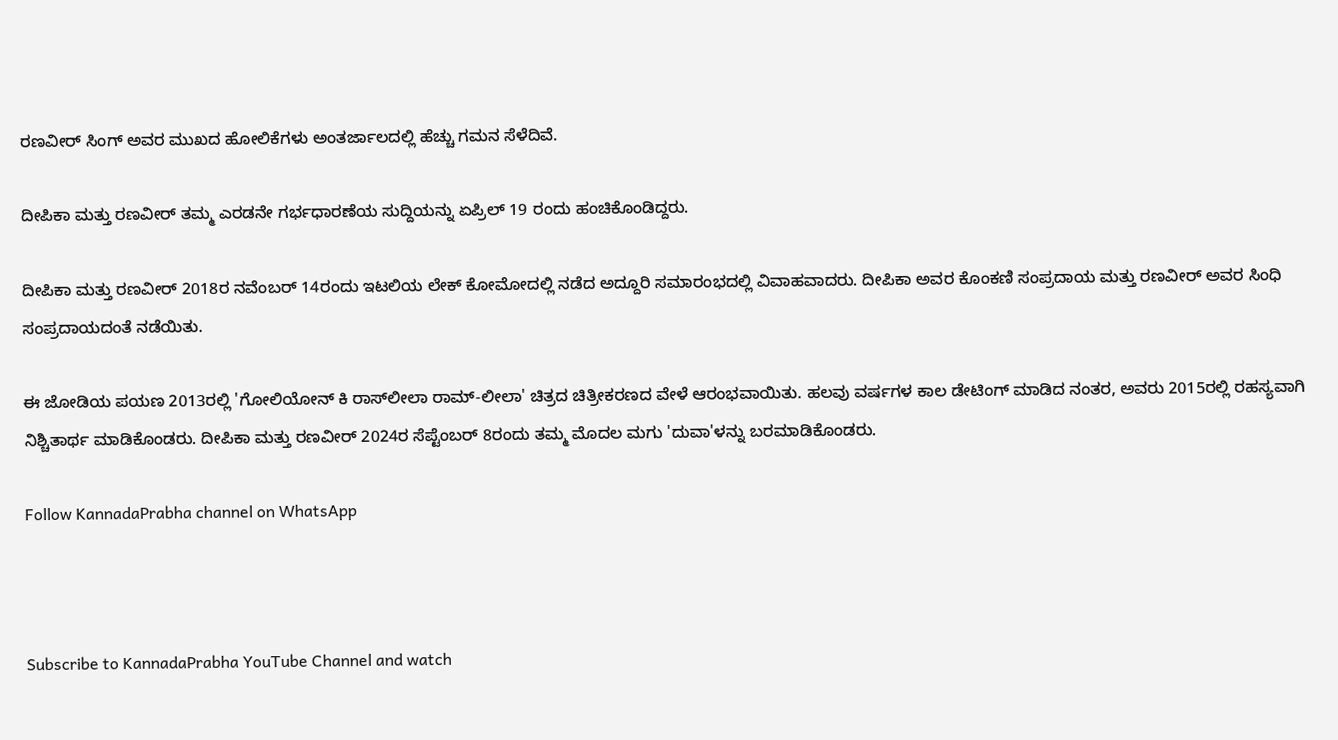ರಣವೀರ್ ಸಿಂಗ್ ಅವರ ಮುಖದ ಹೋಲಿಕೆಗಳು ಅಂತರ್ಜಾಲದಲ್ಲಿ ಹೆಚ್ಚು ಗಮನ ಸೆಳೆದಿವೆ.

ದೀಪಿಕಾ ಮತ್ತು ರಣವೀರ್ ತಮ್ಮ ಎರಡನೇ ಗರ್ಭಧಾರಣೆಯ ಸುದ್ದಿಯನ್ನು ಏಪ್ರಿಲ್ 19 ರಂದು ಹಂಚಿಕೊಂಡಿದ್ದರು.

ದೀಪಿಕಾ ಮತ್ತು ರಣವೀರ್ 2018ರ ನವೆಂಬರ್ 14ರಂದು ಇಟಲಿಯ ಲೇಕ್ ಕೋಮೋದಲ್ಲಿ ನಡೆದ ಅದ್ದೂರಿ ಸಮಾರಂಭದಲ್ಲಿ ವಿವಾಹವಾದರು. ದೀಪಿಕಾ ಅವರ ಕೊಂಕಣಿ ಸಂಪ್ರದಾಯ ಮತ್ತು ರಣವೀರ್ ಅವರ ಸಿಂಧಿ ಸಂಪ್ರದಾಯದಂತೆ ನಡೆಯಿತು.

ಈ ಜೋಡಿಯ ಪಯಣ 2013ರಲ್ಲಿ 'ಗೋಲಿಯೋನ್ ಕಿ ರಾಸ್‌ಲೀಲಾ ರಾಮ್-ಲೀಲಾ' ಚಿತ್ರದ ಚಿತ್ರೀಕರಣದ ವೇಳೆ ಆರಂಭವಾಯಿತು. ಹಲವು ವರ್ಷಗಳ ಕಾಲ ಡೇಟಿಂಗ್ ಮಾಡಿದ ನಂತರ, ಅವರು 2015ರಲ್ಲಿ ರಹಸ್ಯವಾಗಿ ನಿಶ್ಚಿತಾರ್ಥ ಮಾಡಿಕೊಂಡರು. ದೀಪಿಕಾ ಮತ್ತು ರಣವೀರ್ 2024ರ ಸೆಪ್ಟೆಂಬರ್ 8ರಂದು ತಮ್ಮ ಮೊದಲ ಮಗು 'ದುವಾ'ಳನ್ನು ಬರಮಾಡಿಕೊಂಡರು.

Follow KannadaPrabha channel on WhatsApp



Subscribe to KannadaPrabha YouTube Channel and watch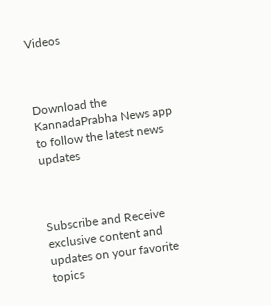Videos



Download the KannadaPrabha News app to follow the latest news updates



Subscribe and Receive exclusive content and updates on your favorite topics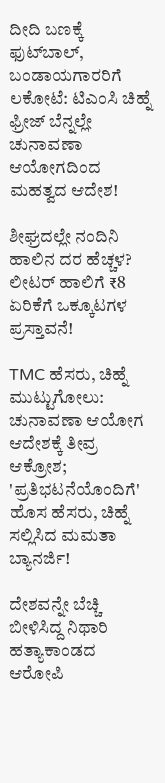ದೀದಿ ಬಣಕ್ಕೆ ಫುಟ್‌ಬಾಲ್, ಬಂಡಾಯಗಾರರಿಗೆ ಲಕೋಟೆ: ಟಿಎಂಸಿ ಚಿಹ್ನೆ ಫ್ರೀಜ್ ಬೆನ್ನಲ್ಲೇ ಚುನಾವಣಾ ಆಯೋಗದಿಂದ ಮಹತ್ವದ ಆದೇಶ!

ಶೀಘ್ರದಲ್ಲೇ ನಂದಿನಿ ಹಾಲಿನ ದರ ಹೆಚ್ಚಳ? ಲೀಟರ್‌ ಹಾಲಿಗೆ ₹8 ಏರಿಕೆಗೆ ಒಕ್ಕೂಟಗಳ ಪ್ರಸ್ತಾವನೆ!

TMC ಹೆಸರು, ಚಿಹ್ನೆ ಮುಟ್ಟುಗೋಲು: ಚುನಾವಣಾ ಆಯೋಗ ಆದೇಶಕ್ಕೆ ತೀವ್ರ ಆಕ್ರೋಶ; 'ಪ್ರತಿಭಟನೆಯೊಂದಿಗೆ' ಹೊಸ ಹೆಸರು, ಚಿಹ್ನೆ ಸಲ್ಲಿಸಿದ ಮಮತಾ ಬ್ಯಾನರ್ಜಿ!

ದೇಶವನ್ನೇ ಬೆಚ್ಚಿ ಬೀಳಿಸಿದ್ದ ನಿಥಾರಿ ಹತ್ಯಾಕಾಂಡದ ಆರೋಪಿ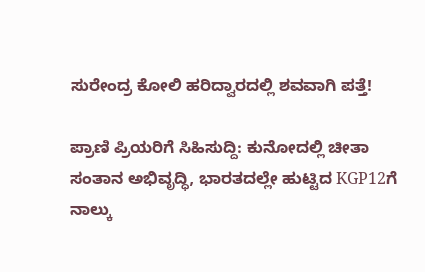ಸುರೇಂದ್ರ ಕೋಲಿ ಹರಿದ್ವಾರದಲ್ಲಿ ಶವವಾಗಿ ಪತ್ತೆ!

ಪ್ರಾಣಿ ಪ್ರಿಯರಿಗೆ ಸಿಹಿಸುದ್ದಿ: ಕುನೋದಲ್ಲಿ ಚೀತಾ ಸಂತಾನ ಅಭಿವೃದ್ಧಿ, ಭಾರತದಲ್ಲೇ ಹುಟ್ಟಿದ KGP12ಗೆ ನಾಲ್ಕು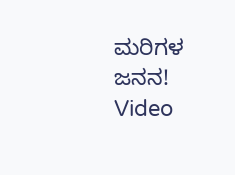ಮರಿಗಳ ಜನನ! Video